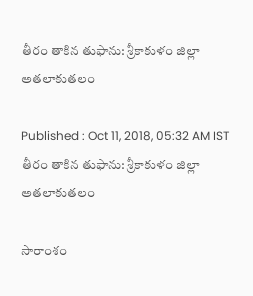తీరం తాకిన తుఫాను: శ్రీకాకుళం జిల్లా అతలాకుతలం

Published : Oct 11, 2018, 05:32 AM IST
తీరం తాకిన తుఫాను: శ్రీకాకుళం జిల్లా అతలాకుతలం

సారాంశం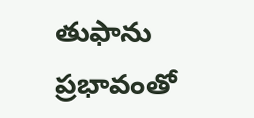తుఫాను ప్రభావంతో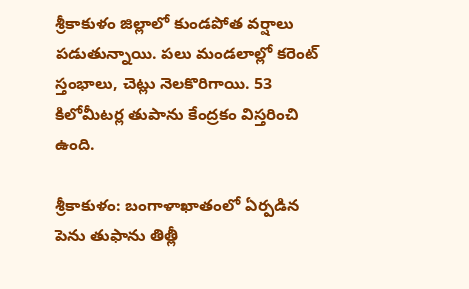శ్రీకాకుళం జిల్లాలో కుండపోత వర్షాలు పడుతున్నాయి. పలు మండలాల్లో కరెంట్ స్తంభాలు, చెట్లు నెలకొరిగాయి. 53 కిలోమీటర్ల తుపాను కేంద్రకం విస్తరించి ఉంది.

శ్రీకాకుళం: బంగాళాఖాతంలో ఏర్పడిన పెను తుఫాను తిత్లీ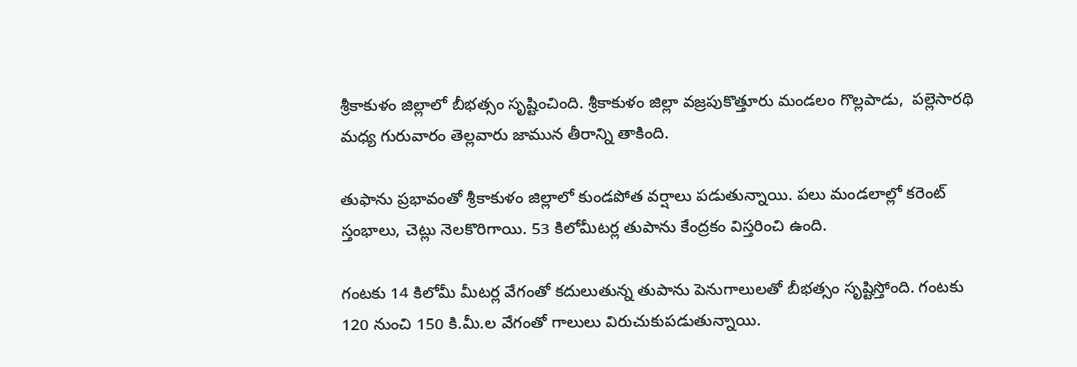శ్రీకాకుళం జిల్లాలో బీభత్సం సృష్టించింది. శ్రీకాకుళం జిల్లా వజ్రపుకొత్తూరు మండలం గొల్లపాడు,  పల్లెసారథి మధ్య గురువారం తెల్లవారు జామున తీరాన్ని తాకింది.

తుఫాను ప్రభావంతో శ్రీకాకుళం జిల్లాలో కుండపోత వర్షాలు పడుతున్నాయి. పలు మండలాల్లో కరెంట్ స్తంభాలు, చెట్లు నెలకొరిగాయి. 53 కిలోమీటర్ల తుపాను కేంద్రకం విస్తరించి ఉంది.

గంటకు 14 కిలోమీ మీటర్ల వేగంతో కదులుతున్న తుపాను పెనుగాలులతో బీభత్సం సృష్టిస్తోంది. గంటకు 120 నుంచి 150 కి.మీ.ల వేగంతో గాలులు విరుచుకుపడుతున్నాయి.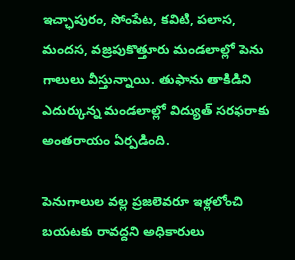ఇచ్ఛాపురం, సోంపేట, కవిటి, పలాస, మందస, వజ్రపుకొత్తూరు మండలాల్లో పెను గాలులు వీస్తున్నాయి. తుఫాను తాకిడిని ఎదుర్కున్న మండలాల్లో విద్యుత్‌ సరఫరాకు అంతరాయం ఏర్పడింది.

పెనుగాలుల వల్ల ప్రజలెవరూ ఇళ్లలోంచి బయటకు రావద్దని అధికారులు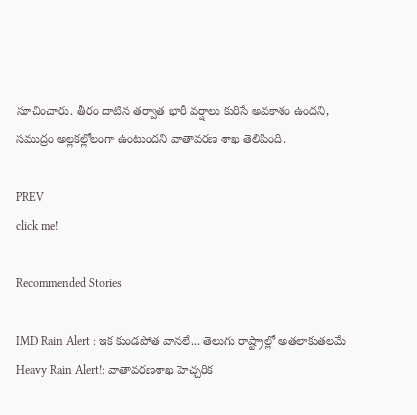సూచించారు. తీరం దాటిన తర్వాత భారీ వర్షాలు కురిసే అవకాశం ఉందని, సముద్రం అల్లకల్లోలంగా ఉంటుందని వాతావరణ శాఖ తెలిపింది.

PREV
click me!

Recommended Stories

IMD Rain Alert : ఇక కుండపోత వానలే... తెలుగు రాష్ట్రాల్లో అతలాకుతలమే
Heavy Rain Alert!: వాతావరణశాఖ హెచ్చరిక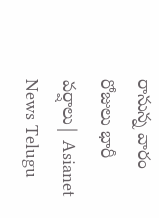రానున్న వారం రోజులు భారీ వర్షాలు| Asianet News Telugu